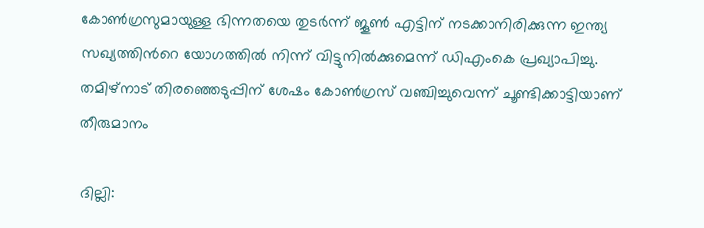കോൺഗ്രസുമായുള്ള ഭിന്നതയെ തുടർന്ന് ജൂൺ എട്ടിന് നടക്കാനിരിക്കുന്ന ഇന്ത്യ സഖ്യത്തിന്‍റെ യോഗത്തിൽ നിന്ന് വിട്ടുനിൽക്കുമെന്ന് ഡിഎംകെ പ്രഖ്യാപിച്ചു. തമിഴ്‌നാട് തിരഞ്ഞെടുപ്പിന് ശേഷം കോൺഗ്രസ് വഞ്ചിച്ചുവെന്ന് ചൂണ്ടിക്കാട്ടിയാണ് തീരുമാനം

ദില്ലി: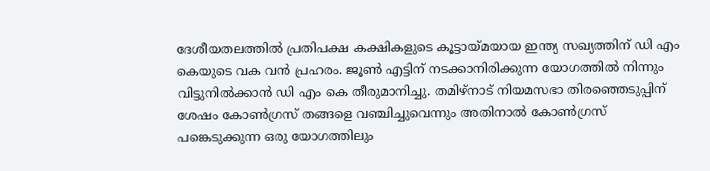ദേശീയതലത്തിൽ പ്രതിപക്ഷ കക്ഷികളുടെ കൂട്ടായ്മയായ ഇന്ത്യ സഖ്യത്തിന് ഡി എം കെയുടെ വക വൻ പ്രഹരം. ജൂൺ എട്ടിന് നടക്കാനിരിക്കുന്ന യോഗത്തിൽ നിന്നും വിട്ടുനിൽക്കാൻ ഡി എം കെ തീരുമാനിച്ചു. തമിഴ്‌നാട് നിയമസഭാ തിരഞ്ഞെടുപ്പിന് ശേഷം കോൺഗ്രസ് തങ്ങളെ വഞ്ചിച്ചുവെന്നും അതിനാൽ കോൺഗ്രസ് പങ്കെടുക്കുന്ന ഒരു യോഗത്തിലും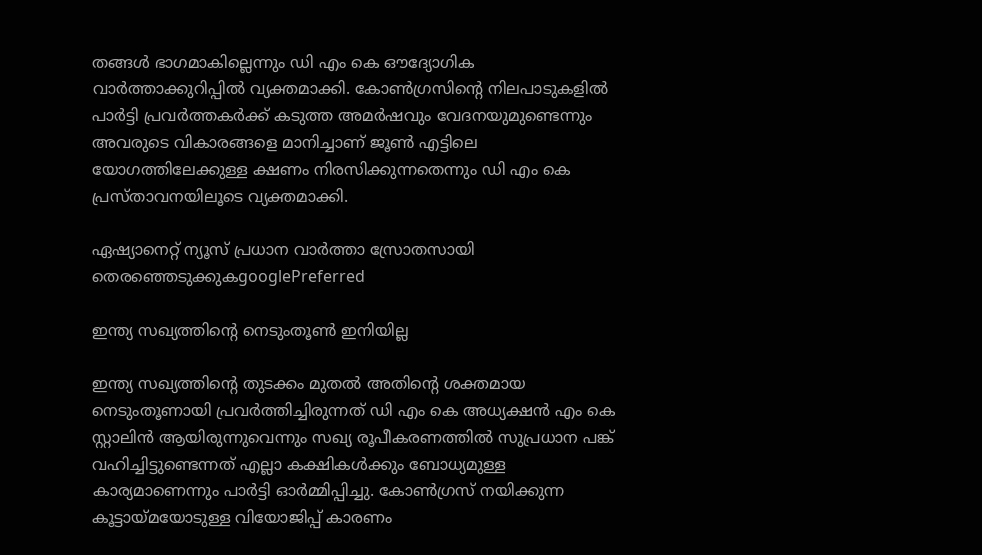തങ്ങൾ ഭാഗമാകില്ലെന്നും ഡി എം കെ ഔദ്യോഗിക വാർത്താക്കുറിപ്പിൽ വ്യക്തമാക്കി. കോൺഗ്രസിന്റെ നിലപാടുകളിൽ പാർട്ടി പ്രവർത്തകർക്ക് കടുത്ത അമർഷവും വേദനയുമുണ്ടെന്നും അവരുടെ വികാരങ്ങളെ മാനിച്ചാണ് ജൂൺ എട്ടിലെ യോഗത്തിലേക്കുള്ള ക്ഷണം നിരസിക്കുന്നതെന്നും ഡി എം കെ പ്രസ്താവനയിലൂടെ വ്യക്തമാക്കി.

ഏഷ്യാനെറ്റ് ന്യൂസ് പ്രധാന വാർത്താ സ്രോതസായി തെരഞ്ഞെടുക്കുകgooglePreferred

ഇന്ത്യ സഖ്യത്തിന്‍റെ നെടുംതൂൺ ഇനിയില്ല

ഇന്ത്യ സഖ്യത്തിന്റെ തുടക്കം മുതൽ അതിന്റെ ശക്തമായ നെടുംതൂണായി പ്രവർത്തിച്ചിരുന്നത് ഡി എം കെ അധ്യക്ഷൻ എം കെ സ്റ്റാലിൻ ആയിരുന്നുവെന്നും സഖ്യ രൂപീകരണത്തിൽ സുപ്രധാന പങ്ക് വഹിച്ചിട്ടുണ്ടെന്നത് എല്ലാ കക്ഷികൾക്കും ബോധ്യമുള്ള കാര്യമാണെന്നും പാർട്ടി ഓർമ്മിപ്പിച്ചു. കോൺഗ്രസ് നയിക്കുന്ന കൂട്ടായ്മയോടുള്ള വിയോജിപ്പ് കാരണം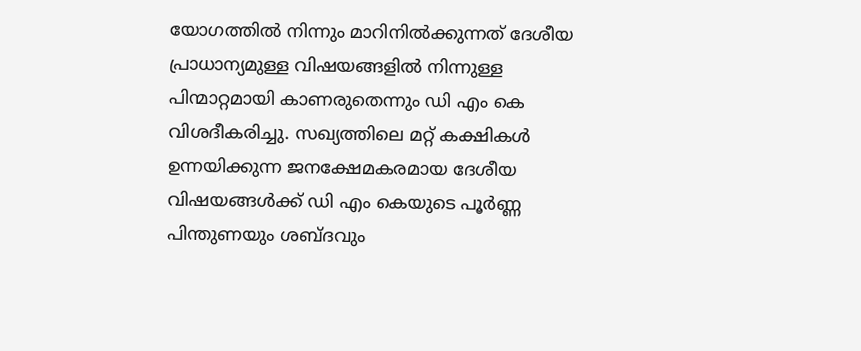യോഗത്തിൽ നിന്നും മാറിനിൽക്കുന്നത് ദേശീയ പ്രാധാന്യമുള്ള വിഷയങ്ങളിൽ നിന്നുള്ള പിന്മാറ്റമായി കാണരുതെന്നും ഡി എം കെ വിശദീകരിച്ചു. സഖ്യത്തിലെ മറ്റ് കക്ഷികൾ ഉന്നയിക്കുന്ന ജനക്ഷേമകരമായ ദേശീയ വിഷയങ്ങൾക്ക് ഡി എം കെയുടെ പൂർണ്ണ പിന്തുണയും ശബ്ദവും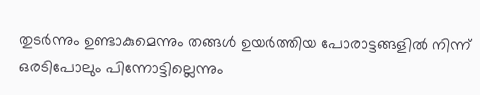തുടർന്നും ഉണ്ടാകുമെന്നും തങ്ങൾ ഉയർത്തിയ പോരാട്ടങ്ങളിൽ നിന്ന് ഒരടിപോലും പിന്നോട്ടില്ലെന്നും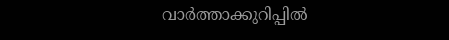വാർത്താക്കുറിപ്പിൽ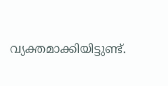വ്യക്തമാക്കിയിട്ടുണ്ട്.